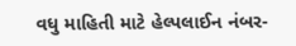વધુ માહિતી માટે હેલ્પલાઈન નંબર-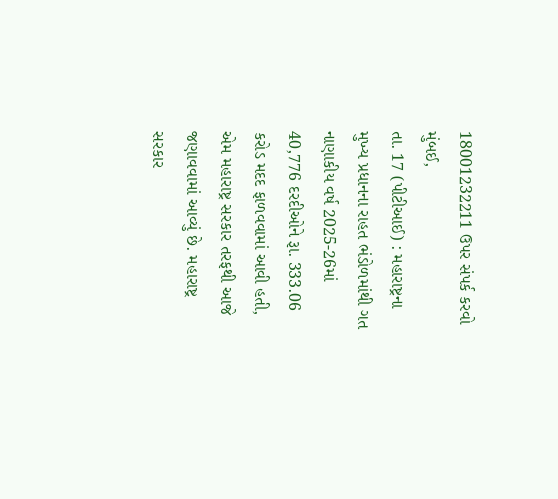18001232211 ઉપર સંપર્ક કરવો
મુંબઈ,
તા. 17 (પીટીઆઈ) : મહારાષ્ટ્રના મુખ્ય પ્રધાનના રાહત ભંડોળમાંથી ગત નાણાકીય વર્ષ 2025-26માં 40,776 દરદીઓને રૂા. 333.06 કરોડ મદદ ફાળવવામાં આવી હતી, એમ મહારાષ્ટ્ર સરકાર તરફથી આજે જણાવવામાં આવ્યું છે. મહારાષ્ટ્ર સરકાર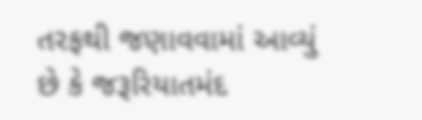તરફથી જણાવવામાં આવ્યું છે કે જરૂરિયાતમંદ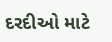દરદીઓ માટે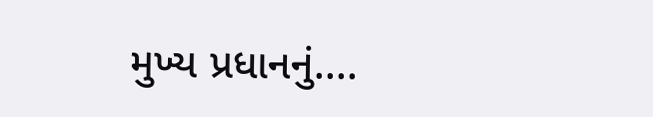મુખ્ય પ્રધાનનું....